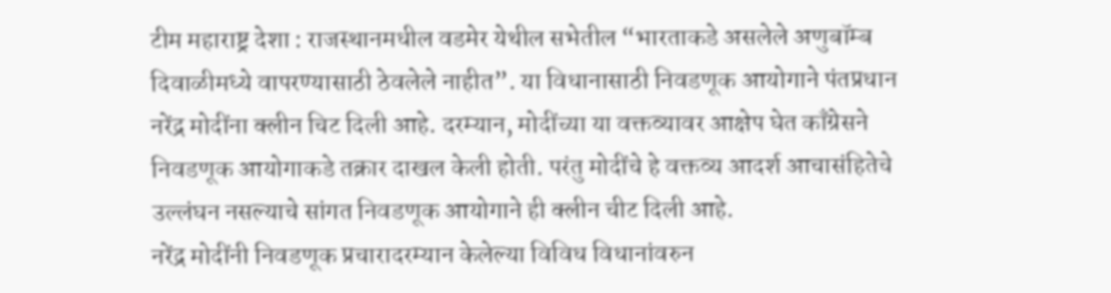टीम महाराष्ट्र देशा : राजस्थानमधील वडमेर येथील सभेतील “भारताकडे असलेले अणुबॉम्ब दिवाळीमध्ये वापरण्यासाठी ठेवलेले नाहीत”. या विधानासाठी निवडणूक आयोगाने पंतप्रधान नरेंद्र मोदींना क्लीन चिट दिली आहे. दरम्यान, मोदींच्या या वक्तव्यावर आक्षेप घेत काँग्रेसने निवडणूक आयोगाकडे तक्रार दाखल केली होती. परंतु मोदींचे हे वक्तव्य आदर्श आचासंहितेचे उल्लंघन नसल्याचे सांगत निवडणूक आयोगाने ही क्लीन चीट दिली आहे.
नरेंद्र मोदींनी निवडणूक प्रचारादरम्यान केलेल्या विविध विधानांवरुन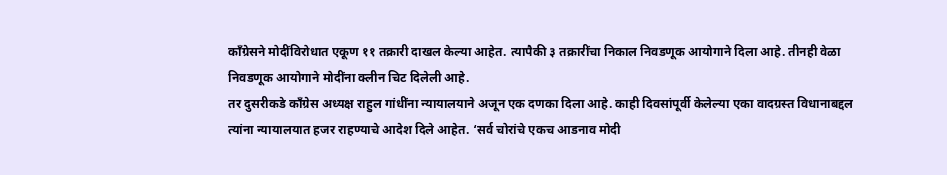काँग्रेसने मोदींविरोधात एकूण ११ तक्रारी दाखल केल्या आहेत. त्यापैकी ३ तक्रारींचा निकाल निवडणूक आयोगाने दिला आहे. तीनही वेळा निवडणूक आयोगाने मोदींना क्लीन चिट दिलेली आहे.
तर दुसरीकडे कॉंग्रेस अध्यक्ष राहुल गांधींना न्यायालयाने अजून एक दणका दिला आहे. काही दिवसांपूर्वी केलेल्या एका वादग्रस्त विधानाबद्दल त्यांना न्यायालयात हजर राहण्याचे आदेश दिले आहेत. ‘सर्व चोरांचे एकच आडनाव मोदी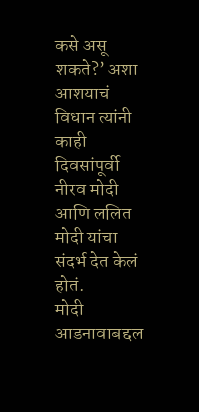कसे असू शकते?’ अशा आशयाचं विधान त्यांनी काही दिवसांपूर्वी नीरव मोदी आणि ललित मोदी यांचा संदर्भ देत केलं होतं.
मोदी आडनावाबद्दल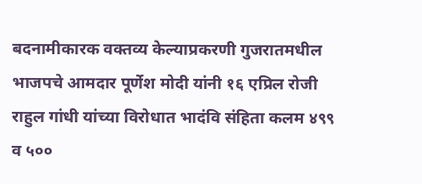बदनामीकारक वक्तव्य केल्याप्रकरणी गुजरातमधील भाजपचे आमदार पूर्णेश मोदी यांनी १६ एप्रिल रोजी राहुल गांधी यांच्या विरोधात भादंवि संहिता कलम ४९९ व ५००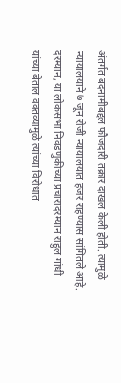अंतर्गत बदनामीबद्दल फौजदारी तक्रार दाखल केली होती. त्यामुळे न्यायालयाने ७ जून रोजी न्यायालयात हजर राहण्यास सांगितले आहे.
दरम्यान, या लोकसभा निवडणुकीच्या प्रचारादरम्यान राहुल गांधी यांच्या बेताल वक्तव्यामुळे त्यांच्या विरोधात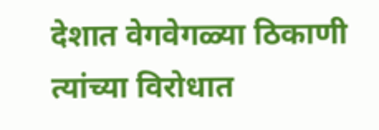देशात वेगवेगळ्या ठिकाणी त्यांच्या विरोधात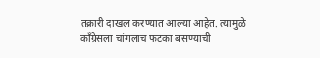तक्रारी दाखल करण्यात आल्या आहेत. त्यामुळे कॉंग्रेसला चांगलाच फटका बसण्याची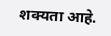शक्यता आहे.